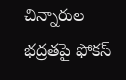చిన్నారుల భద్రతపై ఫోకస్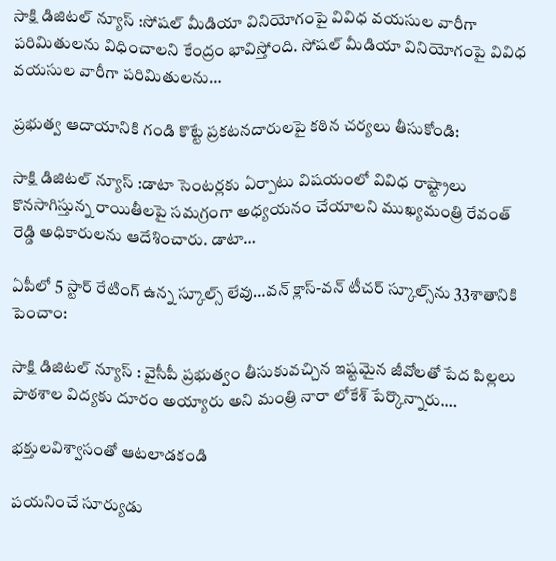సాక్షి డిజిటల్ న్యూస్ :సోషల్ మీడియా వినియోగంపై వివిధ వయసుల వారీగా పరిమితులను విధించాలని కేంద్రం భావిస్తోంది. సోషల్ మీడియా వినియోగంపై వివిధ వయసుల వారీగా పరిమితులను…

ప్ర‌భుత్వ ఆదాయానికి గండి కొట్టే ప్ర‌క‌ట‌న‌దారుల‌పై క‌ఠిన చ‌ర్య‌లు తీసుకోండి:

సాక్షి డిజిటల్ న్యూస్ :డాటా సెంట‌ర్ల‌కు ఏర్పాటు విషయంలో వివిధ రాష్ట్రాలు కొనసాగిస్తున్న రాయితీల‌పై సమగ్రంగా అధ్య‌య‌నం చేయాల‌ని ముఖ్య‌మంత్రి రేవంత్ రెడ్డి అధికారుల‌ను ఆదేశించారు. డాటా…

ఏపీలో 5 స్టార్ రేటింగ్ ఉన్న స్కూల్స్ లేవు…వన్ క్లాస్-వన్ టీచర్ స్కూల్స్‌ను 33శాతానికి పెంచాం:

సాక్షి డిజిటల్ న్యూస్ : వైసీపీ ప్రభుత్వం తీసుకువచ్చిన ఇష్టమైన జీవోలతో పేద పిల్లలు పాఠశాల విద్యకు దూరం అయ్యారు అని మంత్రి నారా లోకేశ్ పేర్కొన్నారు.…

భక్తులవిశ్వాసంతో ఆటలాడకండి

పయనించే సూర్యుడు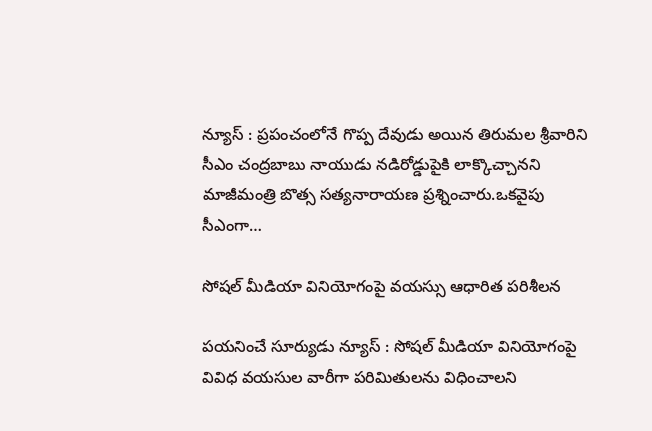న్యూస్ : ప్రపంచంలోనే గొప్ప దేవుడు అయిన తిరుమల శ్రీవారిని సీఎం చంద్రబాబు నాయుడు నడిరోడ్డుపైకి లాక్కొచ్చానని మాజీమంత్రి బొత్స సత్యనారాయణ ప్రశ్నించారు.ఒకవైపు సీఎంగా…

సోషల్ మీడియా వినియోగంపై వయస్సు ఆధారిత పరిశీలన

పయనించే సూర్యుడు న్యూస్ : సోషల్ మీడియా వినియోగంపై వివిధ వయసుల వారీగా పరిమితులను విధించాలని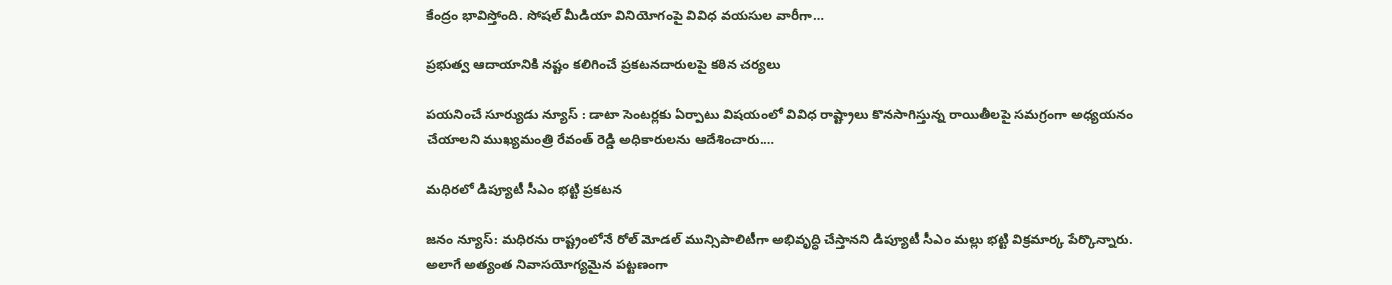కేంద్రం భావిస్తోంది. సోషల్ మీడియా వినియోగంపై వివిధ వయసుల వారీగా…

ప్రభుత్వ ఆదాయానికి నష్టం కలిగించే ప్రకటనదారులపై కఠిన చర్యలు

పయనించే సూర్యుడు న్యూస్ : డాటా సెంట‌ర్ల‌కు ఏర్పాటు విషయంలో వివిధ రాష్ట్రాలు కొనసాగిస్తున్న రాయితీల‌పై సమగ్రంగా అధ్య‌య‌నం చేయాల‌ని ముఖ్య‌మంత్రి రేవంత్ రెడ్డి అధికారుల‌ను ఆదేశించారు.…

మధిరలో డిప్యూటీ సీఎం భట్టి ప్రకటన

జనం న్యూస్: మధిరను రాష్ట్రంలోనే రోల్ మోడల్ మున్సిపాలిటీగా అభివృద్ధి చేస్తానని డిప్యూటీ సీఎం మల్లు భట్టి విక్రమార్క పేర్కొన్నారు. అలాగే అత్యంత నివాసయోగ్యమైన పట్టణంగా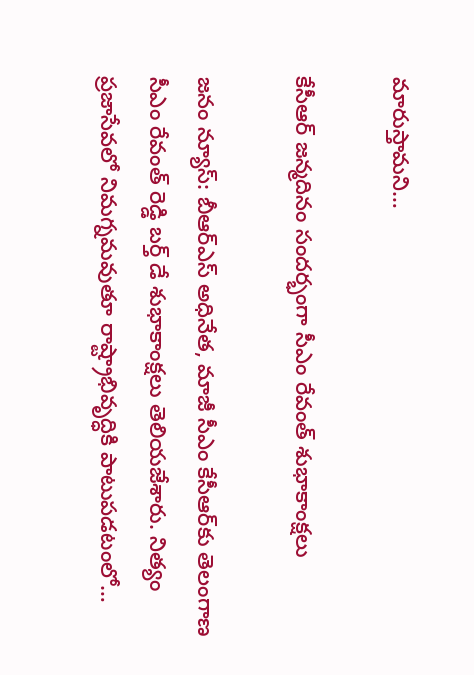మారుస్తామని…

కేసీఆర్ జన్మదినం సందర్భంగా సీఎం రేవంత్ శుభాకాంక్షలు

జనం న్యూస్: బీఆర్ఎస్ అధినేత, మాజీ సీఎం కేసీఆర్‌కు తెలంగాణ సీఎం రేవంత్ రెడ్డి బర్త్ డే శుభాకాంక్షలు తెలియజేశారు. నిత్యం ప్రజాసేవలో నిమగ్నమవుతూ రాష్ట్రాభివృద్ధికి పాటుపడటంలో…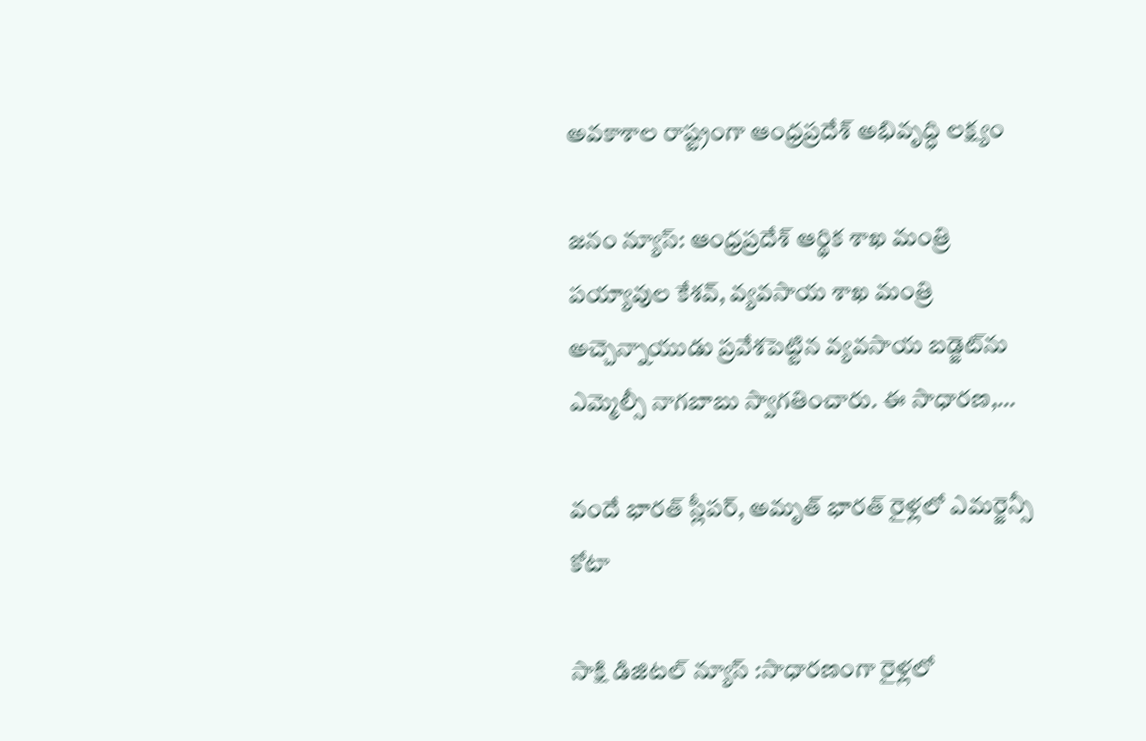అవకాశాల రాష్ట్రంగా ఆంధ్రప్రదేశ్ అభివృద్ధి లక్ష్యం

జనం న్యూస్: ఆంధ్రప్రదేశ్ ఆర్థిక శాఖ మంత్రి పయ్యావుల కేశవ్, వ్యవసాయ శాఖ మంత్రి అచ్చెన్నాయుడు ప్రవేశపెట్టిన వ్యవసాయ బడ్జెట్‌ను ఎమ్మెల్సీ నాగబాబు స్వాగతించారు. ఈ సాధారణ,…

వందే భారత్ స్లీపర్, అమృత్ భారత్ రైళ్లలో ఎమర్జెన్సీ కోటా

సాక్షి డిజిటల్ న్యూస్ :సాధారణంగా రైళ్లలో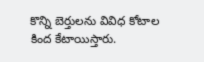కొన్ని బెర్తులను వివిధ కోటాల కింద కేటాయిస్తారు.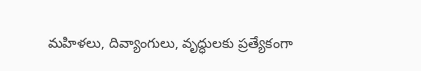మహిళలు, దివ్యాంగులు, వృద్ధులకు ప్రత్యేకంగా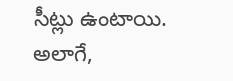సీట్లు ఉంటాయి. అలాగే,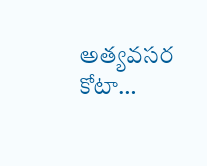అత్యవసర కోటా…